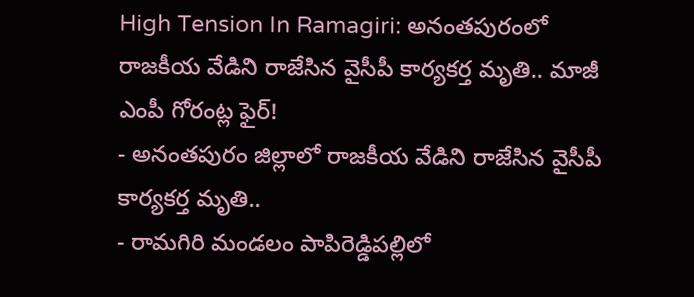High Tension In Ramagiri: అనంతపురంలో రాజకీయ వేడిని రాజేసిన వైసీపీ కార్యకర్త మృతి.. మాజీ ఎంపీ గోరంట్ల ఫైర్!
- అనంతపురం జిల్లాలో రాజకీయ వేడిని రాజేసిన వైసీపీ కార్యకర్త మృతి..
- రామగిరి మండలం పాపిరెడ్డిపల్లిలో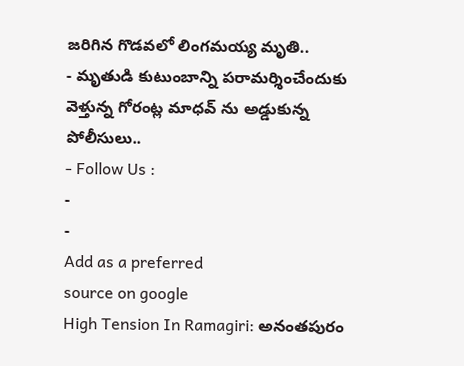జరిగిన గొడవలో లింగమయ్య మృతి..
- మృతుడి కుటుంబాన్ని పరామర్శించేందుకు వెళ్తున్న గోరంట్ల మాధవ్ ను అడ్డుకున్న పోలీసులు..
- Follow Us :
-
-
Add as a preferred
source on google
High Tension In Ramagiri: అనంతపురం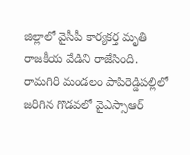జిల్లాలో వైసీపీ కార్యకర్త మృతి రాజకీయ వేడిని రాజేసింది. రామగిరి మండలం పాపిరెడ్డిపల్లిలో జరిగిన గొడవలో వైఎస్సాఆర్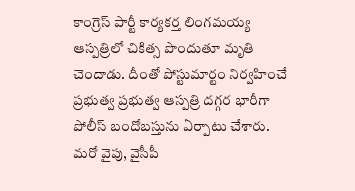కాంగ్రెస్ పార్టీ కార్యకర్త లింగమయ్య ఆస్పత్రిలో చికిత్స పొందుతూ మృతి చెందాడు. దీంతో పోస్టుమార్టం నిర్వహించే ప్రభుత్వ ప్రభుత్వ ఆస్పత్రి దగ్గర భారీగా పోలీస్ బందోబస్తును ఏర్పాటు చేశారు. మరో వైపు, వైసీపీ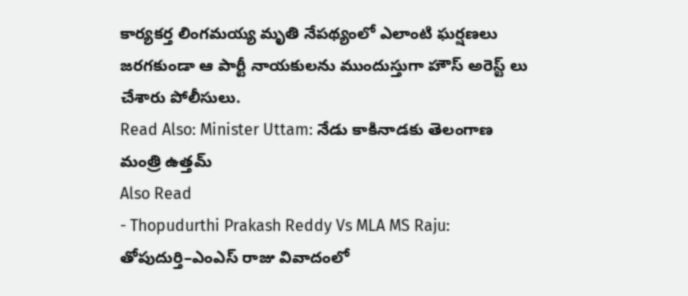కార్యకర్త లింగమయ్య మృతి నేపథ్యంలో ఎలాంటి ఘర్షణలు జరగకుండా ఆ పార్టీ నాయకులను ముందుస్తుగా హౌస్ అరెస్ట్ లు చేశారు పోలీసులు.
Read Also: Minister Uttam: నేడు కాకినాడకు తెలంగాణ మంత్రి ఉత్తమ్
Also Read
- Thopudurthi Prakash Reddy Vs MLA MS Raju: తోపుదుర్తి–ఎంఎస్ రాజు వివాదంలో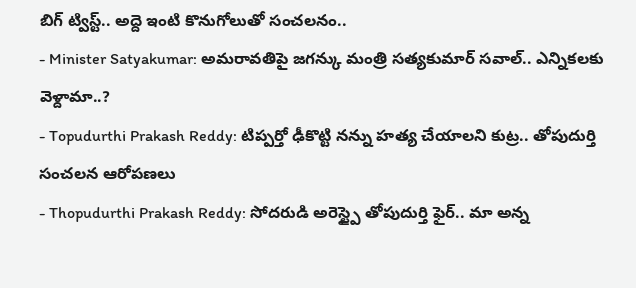బిగ్ ట్విస్ట్.. అద్దె ఇంటి కొనుగోలుతో సంచలనం..
- Minister Satyakumar: అమరావతిపై జగన్కు మంత్రి సత్యకుమార్ సవాల్.. ఎన్నికలకు వెళ్దామా..?
- Topudurthi Prakash Reddy: టిప్పర్తో ఢీకొట్టి నన్ను హత్య చేయాలని కుట్ర.. తోపుదుర్తి సంచలన ఆరోపణలు
- Thopudurthi Prakash Reddy: సోదరుడి అరెస్ట్పై తోపుదుర్తి ఫైర్.. మా అన్న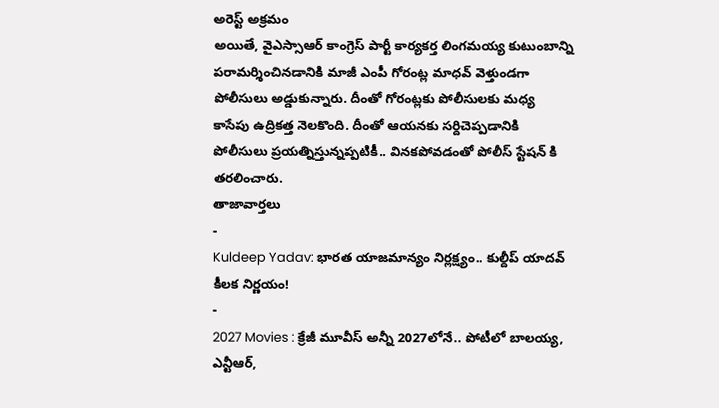అరెస్ట్ అక్రమం
అయితే, వైఎస్సాఆర్ కాంగ్రెస్ పార్టీ కార్యకర్త లింగమయ్య కుటుంబాన్ని పరామర్శించినడానికి మాజీ ఎంపీ గోరంట్ల మాధవ్ వెళ్తుండగా పోలీసులు అడ్డుకున్నారు. దీంతో గోరంట్లకు పోలీసులకు మధ్య కాసేపు ఉద్రికత్త నెలకొంది. దీంతో ఆయనకు సర్దిచెప్పడానికి పోలీసులు ప్రయత్నిస్తున్నప్పటికీ.. వినకపోవడంతో పోలీస్ స్టేషన్ కి తరలించారు.
తాజావార్తలు
-
Kuldeep Yadav: భారత యాజమాన్యం నిర్లక్ష్యం.. కుల్దీప్ యాదవ్ కీలక నిర్ణయం!
-
2027 Movies : క్రేజీ మూవీస్ అన్నీ 2027లోనే.. పోటీలో బాలయ్య, ఎన్టీఆర్,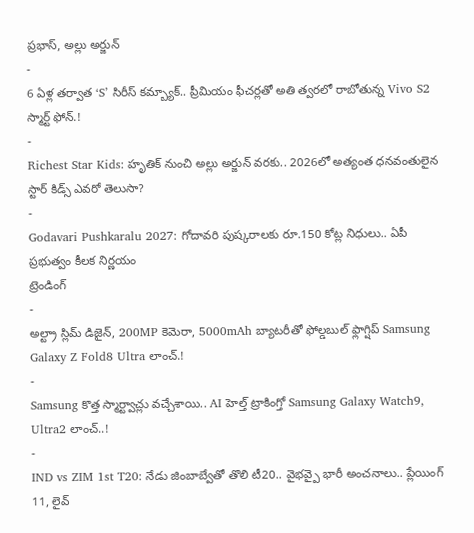ప్రభాస్, అల్లు అర్జున్
-
6 ఏళ్ల తర్వాత ‘S’ సిరీస్ కమ్బ్యాక్.. ప్రీమియం ఫీచర్లతో అతి త్వరలో రాబోతున్న Vivo S2 స్మార్ట్ ఫోన్.!
-
Richest Star Kids: హృతిక్ నుంచి అల్లు అర్జున్ వరకు.. 2026లో అత్యంత ధనవంతులైన స్టార్ కిడ్స్ ఎవరో తెలుసా?
-
Godavari Pushkaralu 2027: గోదావరి పుష్కరాలకు రూ.150 కోట్ల నిధులు.. ఏపీ ప్రభుత్వం కీలక నిర్ణయం
ట్రెండింగ్
-
అల్ట్రా స్లిమ్ డిజైన్, 200MP కెమెరా, 5000mAh బ్యాటరీతో ఫోల్డబుల్ ఫ్లాగ్షిప్ Samsung Galaxy Z Fold8 Ultra లాంచ్.!
-
Samsung కొత్త స్మార్ట్వాచ్లు వచ్చేశాయి.. AI హెల్త్ ట్రాకింగ్తో Samsung Galaxy Watch9, Ultra2 లాంచ్..!
-
IND vs ZIM 1st T20: నేడు జింబాబ్వేతో తొలి టీ20.. వైభవ్పై భారీ అంచనాలు.. ప్లేయింగ్ 11, లైవ్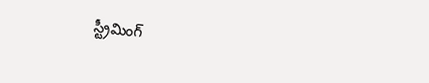స్ట్రీమింగ్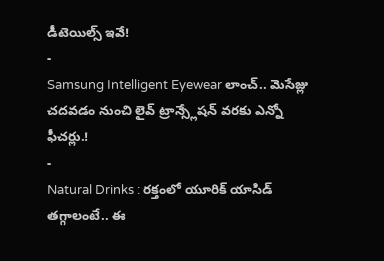డీటెయిల్స్ ఇవే!
-
Samsung Intelligent Eyewear లాంచ్.. మెసేజ్లు చదవడం నుంచి లైవ్ ట్రాన్స్లేషన్ వరకు ఎన్నో ఫీచర్లు.!
-
Natural Drinks : రక్తంలో యూరిక్ యాసిడ్ తగ్గాలంటే.. ఈ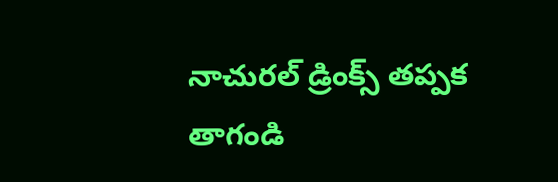నాచురల్ డ్రింక్స్ తప్పక తాగండి